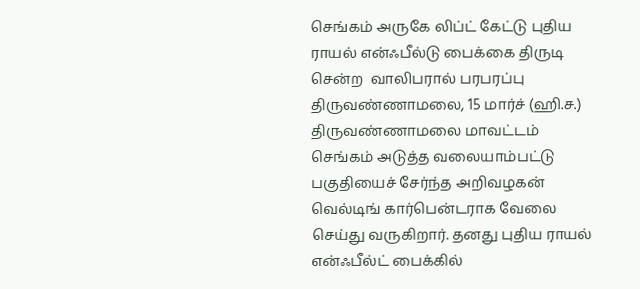செங்கம் அருகே லிப்ட் கேட்டு புதிய ராயல் என்ஃபீல்டு பைக்கை திருடி சென்ற  வாலிபரால் பரபரப்பு
திருவண்ணாமலை, 15 மார்ச் (ஹி.ச.) திருவண்ணாமலை மாவட்டம் செங்கம் அடுத்த வலையாம்பட்டு பகுதியைச் சேர்ந்த அறிவழகன் வெல்டிங் கார்பென்டராக வேலை செய்து வருகிறார். தனது புதிய ராயல் என்ஃபீல்ட் பைக்கில்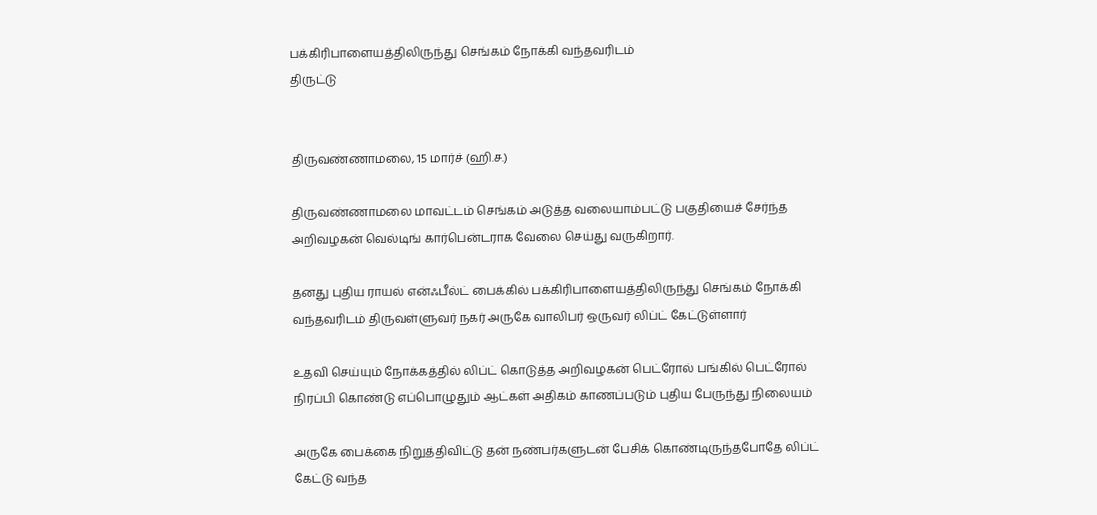பக்கிரிபாளையத்திலிருந்து செங்கம் நோக்கி வந்தவரிடம்
திருட்டு


திருவண்ணாமலை, 15 மார்ச் (ஹி.ச.)

திருவண்ணாமலை மாவட்டம் செங்கம் அடுத்த வலையாம்பட்டு பகுதியைச் சேர்ந்த அறிவழகன் வெல்டிங் கார்பென்டராக வேலை செய்து வருகிறார்.

தனது புதிய ராயல் என்ஃபீல்ட் பைக்கில் பக்கிரிபாளையத்திலிருந்து செங்கம் நோக்கி வந்தவரிடம் திருவள்ளுவர் நகர் அருகே வாலிபர் ஒருவர் லிப்ட் கேட்டுள்ளார்

உதவி செய்யும் நோக்கத்தில் லிப்ட் கொடுத்த அறிவழகன் பெட்ரோல் பங்கில் பெட்ரோல் நிரப்பி கொண்டு எப்பொழுதும் ஆட்கள் அதிகம் காணப்படும் புதிய பேருந்து நிலையம்

அருகே பைக்கை நிறுத்திவிட்டு தன் நண்பர்களுடன் பேசிக் கொண்டிருந்தபோதே லிப்ட் கேட்டு வந்த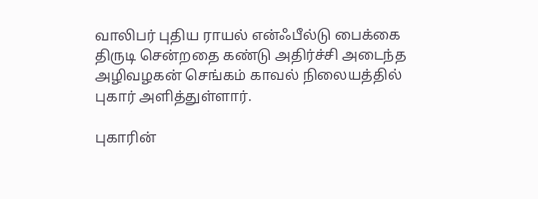வாலிபர் புதிய ராயல் என்ஃபீல்டு பைக்கை திருடி சென்றதை கண்டு அதிர்ச்சி அடைந்த அழிவழகன் செங்கம் காவல் நிலையத்தில் புகார் அளித்துள்ளார்.

புகாரின்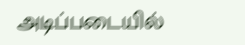அடிப்படையில்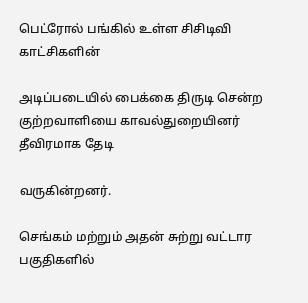பெட்ரோல் பங்கில் உள்ள சிசிடிவி காட்சிகளின்

அடிப்படையில் பைக்கை திருடி சென்ற குற்றவாளியை காவல்துறையினர் தீவிரமாக தேடி

வருகின்றனர்.

செங்கம் மற்றும் அதன் சுற்று வட்டார பகுதிகளில்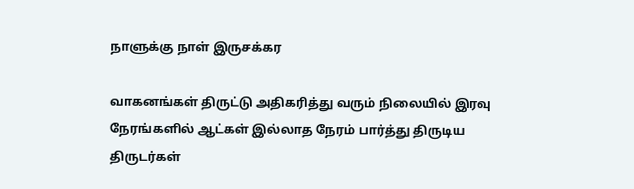நாளுக்கு நாள் இருசக்கர

வாகனங்கள் திருட்டு அதிகரித்து வரும் நிலையில் இரவு நேரங்களில் ஆட்கள் இல்லாத நேரம் பார்த்து திருடிய திருடர்கள்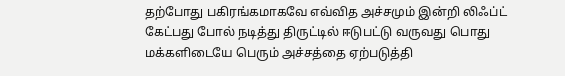தற்போது பகிரங்கமாகவே எவ்வித அச்சமும் இன்றி லிஃப்ட் கேட்பது போல் நடித்து திருட்டில் ஈடுபட்டு வருவது பொது மக்களிடையே பெரும் அச்சத்தை ஏற்படுத்தி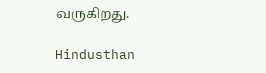வருகிறது.

Hindusthan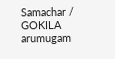Samachar / GOKILA arumugam